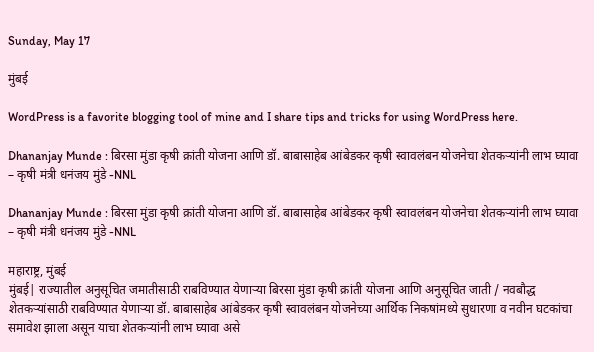Sunday, May 17

मुंबई

WordPress is a favorite blogging tool of mine and I share tips and tricks for using WordPress here.

Dhananjay Munde : बिरसा मुंडा कृषी क्रांती योजना आणि डॉ. बाबासाहेब आंबेडकर कृषी स्वावलंबन योजनेचा शेतकऱ्यांनी लाभ घ्यावा – कृषी मंत्री धनंजय मुंडे -NNL

Dhananjay Munde : बिरसा मुंडा कृषी क्रांती योजना आणि डॉ. बाबासाहेब आंबेडकर कृषी स्वावलंबन योजनेचा शेतकऱ्यांनी लाभ घ्यावा – कृषी मंत्री धनंजय मुंडे -NNL

महाराष्ट्र, मुंबई
मुंबई| राज्यातील अनुसूचित जमातीसाठी राबविण्यात येणाऱ्या बिरसा मुंडा कृषी क्रांती योजना आणि अनुसूचित जाती / नवबौद्ध शेतकऱ्यांसाठी राबविण्यात येणाऱ्या डॉ. बाबासाहेब आंबेडकर कृषी स्वावलंबन योजनेच्या आर्थिक निकषांमध्ये सुधारणा व नवीन घटकांचा समावेश झाला असून याचा शेतकऱ्यांनी लाभ घ्यावा असे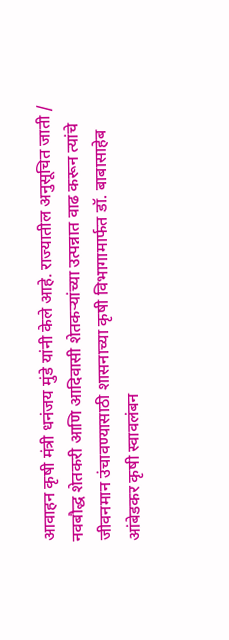आवाहन कृषी मंत्री धनंजय मुंडे यांनी केले आहे. राज्यातील अनुसूचित जाती / नवबौद्ध शेतकरी आणि आदिवासी शेतकऱ्यांच्या उत्पन्नात वाढ करून त्यांचे जीवनमान उंचावण्यासाठी शासनाच्या कृषी विभागामार्फत डॉ. बाबासाहेब आंबेडकर कृषी स्वावलंबन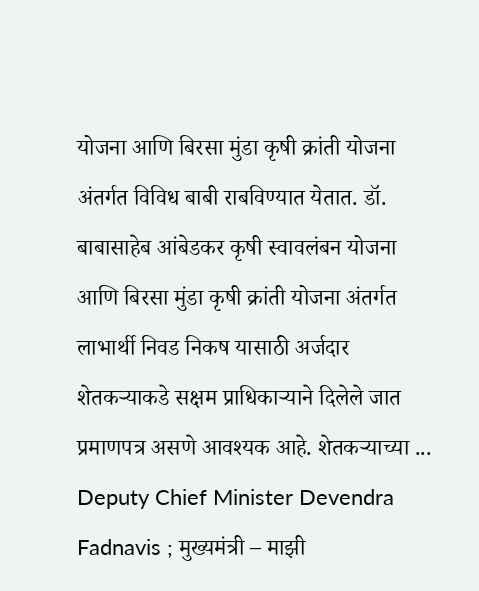योजना आणि बिरसा मुंडा कृषी क्रांती योजना अंतर्गत विविध बाबी राबविण्यात येतात. डॉ. बाबासाहेब आंबेडकर कृषी स्वावलंबन योजना आणि बिरसा मुंडा कृषी क्रांती योजना अंतर्गत लाभार्थी निवड निकष यासाठी अर्जदार शेतकऱ्याकडे सक्षम प्राधिकाऱ्याने दिलेले जात प्रमाणपत्र असणे आवश्यक आहे. शेतकऱ्याच्या ...
Deputy Chief Minister Devendra Fadnavis ; मुख्यमंत्री – माझी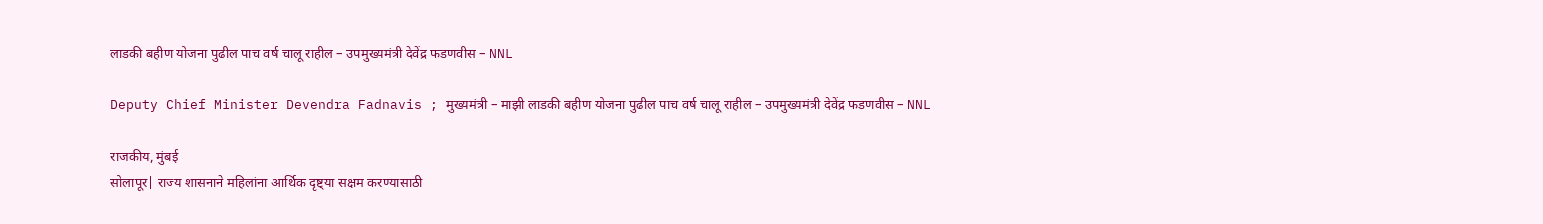लाडकी बहीण योजना पुढील पाच वर्ष चालू राहील – उपमुख्यमंत्री देवेंद्र फडणवीस – NNL

Deputy Chief Minister Devendra Fadnavis ; मुख्यमंत्री – माझी लाडकी बहीण योजना पुढील पाच वर्ष चालू राहील – उपमुख्यमंत्री देवेंद्र फडणवीस – NNL

राजकीय, मुंबई
सोलापूर| राज्य शासनाने महिलांना आर्थिक दृष्ट्या सक्षम करण्यासाठी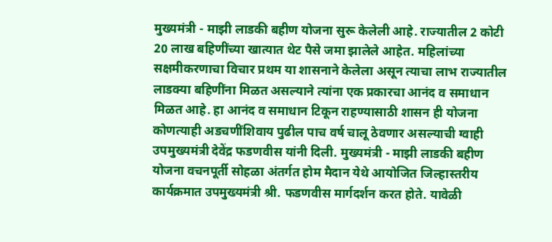मुख्यमंत्री - माझी लाडकी बहीण योजना सुरू केलेली आहे. राज्यातील 2 कोटी 20 लाख बहिणींच्या खात्यात थेट पैसे जमा झालेले आहेत. महिलांच्या सक्षमीकरणाचा विचार प्रथम या शासनाने केलेला असून त्याचा लाभ राज्यातील लाडक्या बहिणींना मिळत असल्याने त्यांना एक प्रकारचा आनंद व समाधान मिळत आहे. हा आनंद व समाधान टिकून राहण्यासाठी शासन ही योजना कोणत्याही अडचणींशिवाय पुढील पाच वर्ष चालू ठेवणार असल्याची ग्वाही उपमुख्यमंत्री देवेंद्र फडणवीस यांनी दिली. मुख्यमंत्री - माझी लाडकी बहीण योजना वचनपूर्ती सोहळा अंतर्गत होम मैदान येथे आयोजित जिल्हास्तरीय कार्यक्रमात उपमुख्यमंत्री श्री. फडणवीस मार्गदर्शन करत होते. यावेळी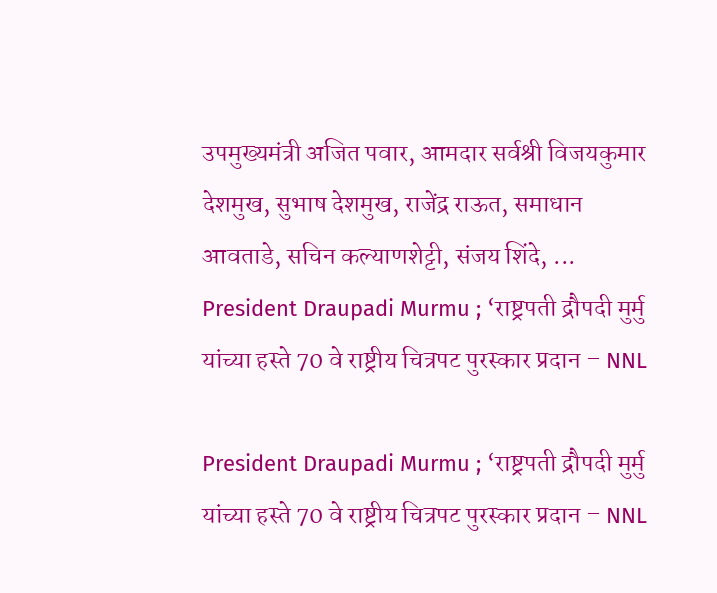उपमुख्यमंत्री अजित पवार, आमदार सर्वश्री विजयकुमार देशमुख, सुभाष देशमुख, राजेंद्र राऊत, समाधान आवताडे, सचिन कल्याणशेट्टी, संजय शिंदे, ...
President Draupadi Murmu ; ‘राष्ट्रपती द्रौपदी मुर्मु यांच्या हस्ते 70 वे राष्ट्रीय चित्रपट पुरस्कार प्रदान – NNL

President Draupadi Murmu ; ‘राष्ट्रपती द्रौपदी मुर्मु यांच्या हस्ते 70 वे राष्ट्रीय चित्रपट पुरस्कार प्रदान – NNL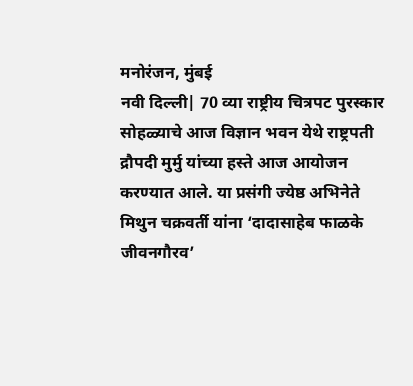मनोरंजन, मुंबई
नवी दिल्ली| 70 व्या राष्ट्रीय चित्रपट पुरस्कार सोहळ्याचे आज विज्ञान भवन येथे राष्ट्रपती द्रौपदी मुर्मु यांच्या हस्ते आज आयोजन करण्यात आले. या प्रसंगी ज्येष्ठ अभिनेते मिथुन चक्रवर्ती यांना ‘दादासाहेब फाळके जीवनगौरव’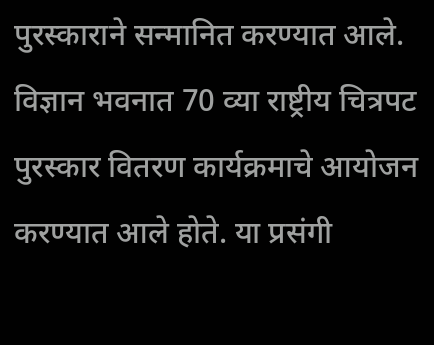पुरस्काराने सन्मानित करण्यात आले. विज्ञान भवनात 70 व्या राष्ट्रीय चित्रपट पुरस्कार वितरण कार्यक्रमाचे आयोजन करण्यात आले होते. या प्रसंगी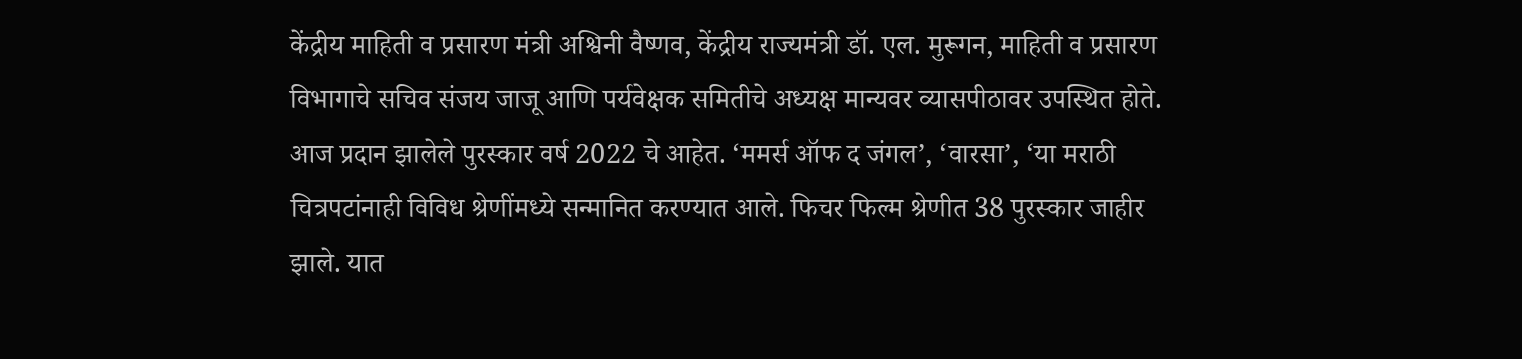केंद्रीय माहिती व प्रसारण मंत्री अश्विनी वैष्णव, केंद्रीय राज्यमंत्री डॉ. एल. मुरूगन, माहिती व प्रसारण विभागाचे सचिव संजय जाजू आणि पर्यवेक्षक समितीचे अध्यक्ष मान्यवर व्यासपीठावर उपस्थित होते. आज प्रदान झालेले पुरस्कार वर्ष 2022 चे आहेत. ‘ममर्स ऑफ द जंगल’, ‘वारसा’, ‘या मराठी चित्रपटांनाही विविध श्रेणींमध्ये सन्मानित करण्यात आले. फिचर फिल्म श्रेणीत 38 पुरस्कार जाहीर झाले. यात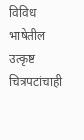विविध भाषेतील उत्कृष्ट चित्रपटांचाही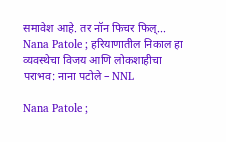समावेश आहे. तर नॉन फिचर फिल्...
Nana Patole ; हरियाणातील निकाल हा व्यवस्थेचा विजय आणि लोकशाहीचा पराभव: नाना पटोले – NNL

Nana Patole ;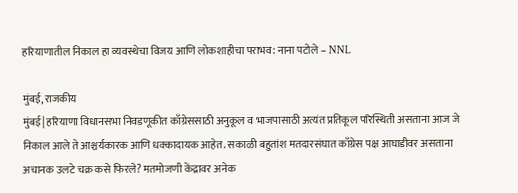हरियाणातील निकाल हा व्यवस्थेचा विजय आणि लोकशाहीचा पराभव: नाना पटोले – NNL

मुंबई, राजकीय
मुंबई| हरियाणा विधानसभा निवडणूकीत काँग्रेससाठी अनुकूल व भाजपासाठी अत्यंत प्रतिकूल परिस्थिती असताना आज जे निकाल आले ते आश्चर्यकारक आणि धक्कादायक आहेत. सकाळी बहुतांश मतदारसंघात काँग्रेस पक्ष आघाडीवर असताना अचानक उलटे चक्र कसे फिरले? मतमोजणी केंद्रावर अनेक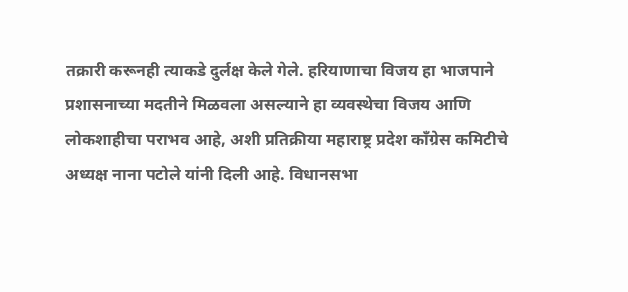तक्रारी करूनही त्याकडे दुर्लक्ष केले गेले. हरियाणाचा विजय हा भाजपाने प्रशासनाच्या मदतीने मिळवला असल्याने हा व्यवस्थेचा विजय आणि लोकशाहीचा पराभव आहे, अशी प्रतिक्रीया महाराष्ट्र प्रदेश काँग्रेस कमिटीचे अध्यक्ष नाना पटोले यांनी दिली आहे. विधानसभा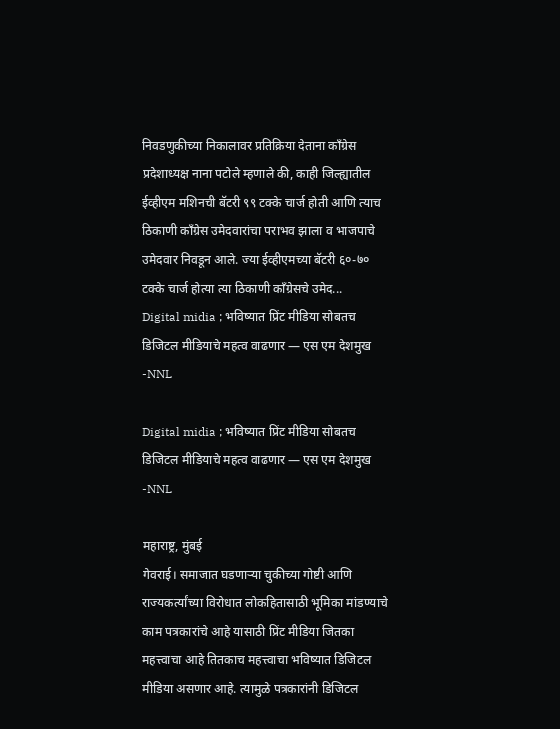निवडणुकीच्या निकालावर प्रतिक्रिया देताना काँग्रेस प्रदेशाध्यक्ष नाना पटोले म्हणाले की, काही जिल्ह्यातील ईव्हीएम मशिनची बॅटरी ९९ टक्के चार्ज होती आणि त्याच ठिकाणी काँग्रेस उमेदवारांचा पराभव झाला व भाजपाचे उमेदवार निवडून आले. ज्या ईव्हीएमच्या बॅटरी ६०-७० टक्के चार्ज होत्या त्या ठिकाणी काँग्रेसचे उमेद...
Digital midia ; भविष्यात प्रिंट मीडिया सोबतच डिजिटल मीडियाचे महत्व वाढणार — एस एम देशमुख -NNL

Digital midia ; भविष्यात प्रिंट मीडिया सोबतच डिजिटल मीडियाचे महत्व वाढणार — एस एम देशमुख -NNL

महाराष्ट्र, मुंबई
गेवराई। समाजात घडणाऱ्या चुकीच्या गोष्टी आणि राज्यकर्त्यांच्या विरोधात लोकहितासाठी भूमिका मांडण्याचे काम पत्रकारांचे आहे यासाठी प्रिंट मीडिया जितका महत्त्वाचा आहे तितकाच महत्त्वाचा भविष्यात डिजिटल मीडिया असणार आहे. त्यामुळे पत्रकारांनी डिजिटल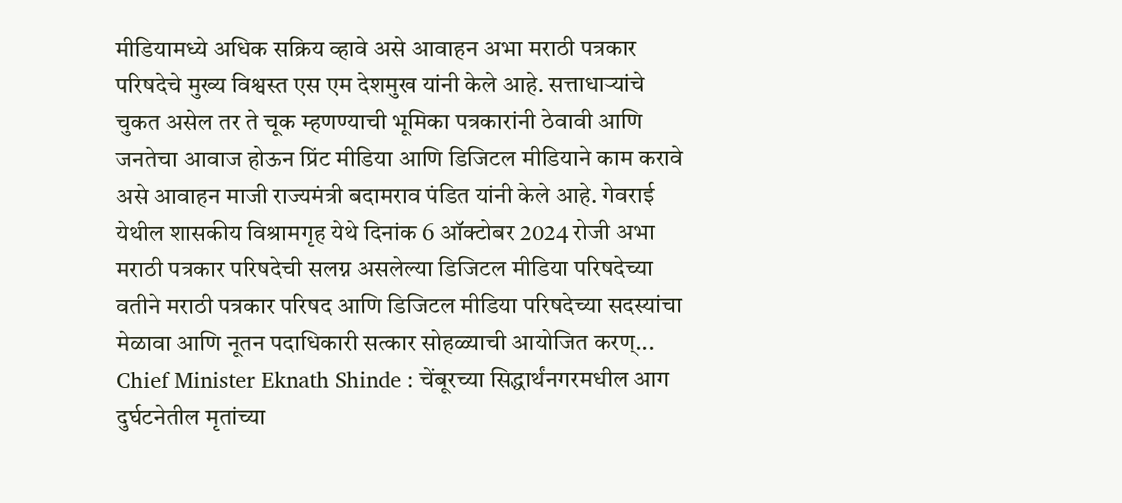मीडियामध्ये अधिक सक्रिय व्हावे असे आवाहन अभा मराठी पत्रकार परिषदेचे मुख्य विश्वस्त एस एम देशमुख यांनी केले आहे. सत्ताधाऱ्यांचे चुकत असेल तर ते चूक म्हणण्याची भूमिका पत्रकारांनी ठेवावी आणि जनतेचा आवाज होऊन प्रिंट मीडिया आणि डिजिटल मीडियाने काम करावे असे आवाहन माजी राज्यमंत्री बदामराव पंडित यांनी केले आहे. गेवराई येथील शासकीय विश्रामगृह येथे दिनांक 6 ऑक्टोबर 2024 रोजी अभा मराठी पत्रकार परिषदेची सलग्न असलेल्या डिजिटल मीडिया परिषदेच्या वतीने मराठी पत्रकार परिषद आणि डिजिटल मीडिया परिषदेच्या सदस्यांचा मेळावा आणि नूतन पदाधिकारी सत्कार सोहळ्याची आयोजित करण्...
Chief Minister Eknath Shinde : चेंबूरच्या सिद्धार्थंनगरमधील आग दुर्घटनेतील मृतांच्या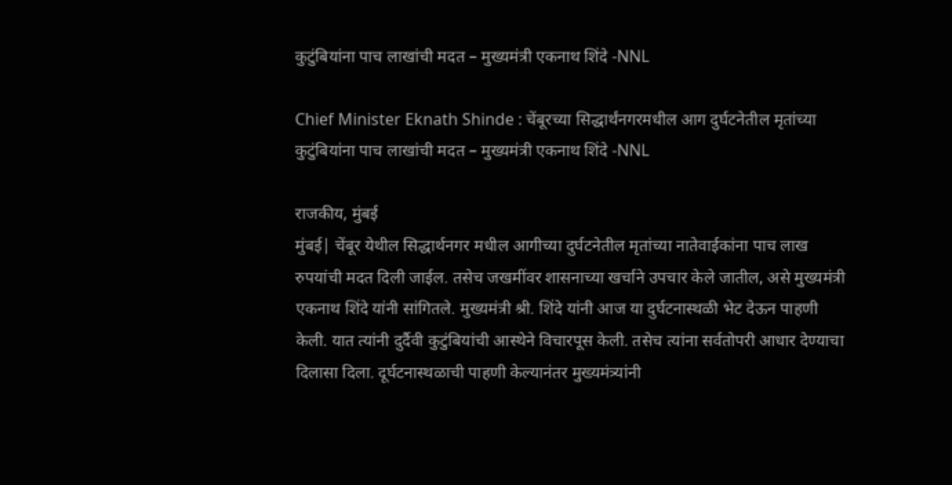कुटुंबियांना पाच लाखांची मदत – मुख्यमंत्री एकनाथ शिंदे -NNL

Chief Minister Eknath Shinde : चेंबूरच्या सिद्धार्थंनगरमधील आग दुर्घटनेतील मृतांच्या कुटुंबियांना पाच लाखांची मदत – मुख्यमंत्री एकनाथ शिंदे -NNL

राजकीय, मुंबई
मुंबई| चेंबूर येथील सिद्धार्थनगर मधील आगीच्या दुर्घटनेतील मृतांच्या नातेवाईकांना पाच लाख रुपयांची मदत दिली जाईल. तसेच जखमींवर शासनाच्या खर्चाने उपचार केले जातील, असे मुख्यमंत्री एकनाथ शिंदे यांनी सांगितले. मुख्यमंत्री श्री. शिंदे यांनी आज या दुर्घटनास्थळी भेट देऊन पाहणी केली. यात त्यांनी दुर्दैवी कुटुंबियांची आस्थेने विचारपूस केली. तसेच त्यांना सर्वतोपरी आधार देण्याचा दिलासा दिला. दूर्घटनास्थळाची पाहणी केल्यानंतर मुख्यमंत्र्यांनी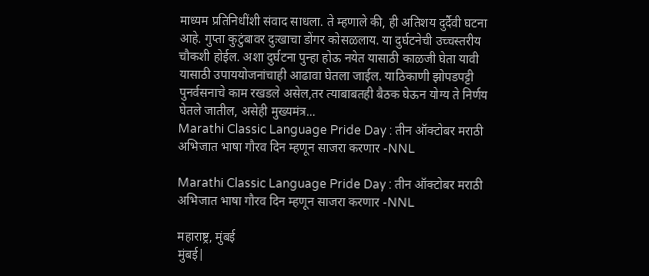माध्यम प्रतिनिधींशी संवाद साधला. ते म्हणाले की, ही अतिशय दुर्दैवी घटना आहे. गुप्ता कुटुंबावर दुःखाचा डोंगर कोसळलाय. या दुर्घटनेची उच्चस्तरीय चौकशी होईल. अशा दुर्घटना पुन्हा होऊ नयेत यासाठी काळजी घेता यावी यासाठी उपाययोजनांचाही आढावा घेतला जाईल. याठिकाणी झोपडपट्टी पुनर्वसनाचे काम रखडले असेल,तर त्याबाबतही बैठक घेऊन योग्य ते निर्णय घेतले जातील, असेही मुख्यमंत्र...
Marathi Classic Language Pride Day : तीन ऑक्टोबर मराठी अभिजात भाषा गौरव दिन म्हणून साजरा करणार -NNL

Marathi Classic Language Pride Day : तीन ऑक्टोबर मराठी अभिजात भाषा गौरव दिन म्हणून साजरा करणार -NNL

महाराष्ट्र, मुंबई
मुंबई|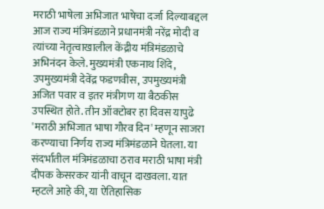मराठी भाषेला अभिजात भाषेचा दर्जा दिल्याबद्दल आज राज्य मंत्रिमंडळाने प्रधानमंत्री नरेंद्र मोदी व त्यांच्या नेतृत्वाखालील केंद्रीय मंत्रिमंडळाचे अभिनंदन केले. मुख्यमंत्री एकनाथ शिंदे, उपमुख्यमंत्री देवेंद्र फडणवीस, उपमुख्यमंत्री अजित पवार व इतर मंत्रीगण या बैठकीस उपस्थित होते. तीन ऑक्टोबर हा दिवस यापुढे 'मराठी अभिजात भाषा गौरव दिन' म्हणून साजरा करण्याचा निर्णय राज्य मंत्रिमंडळाने घेतला. या संदर्भातील मंत्रिमंडळाचा ठराव मराठी भाषा मंत्री दीपक केसरकर यांनी वाचून दाखवला. यात म्हटले आहे की, या ऐतिहासिक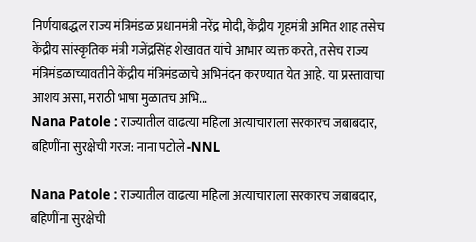निर्णयाबद्धल राज्य मंत्रिमंडळ प्रधानमंत्री नरेंद्र मोदी, केंद्रीय गृहमंत्री अमित शाह तसेच केंद्रीय सांस्कृतिक मंत्री गजेंद्रसिंह शेखावत यांचे आभार व्यक्त करते, तसेच राज्य मंत्रिमंडळाच्यावतीने केंद्रीय मंत्रिमंडळाचे अभिनंदन करण्यात येत आहे. या प्रस्तावाचा आशय असा, मराठी भाषा मुळातच अभि...
Nana Patole : राज्यातील वाढत्या महिला अत्याचाराला सरकारच जबाबदार, बहिणींना सुरक्षेची गरज: नाना पटोले -NNL

Nana Patole : राज्यातील वाढत्या महिला अत्याचाराला सरकारच जबाबदार, बहिणींना सुरक्षेची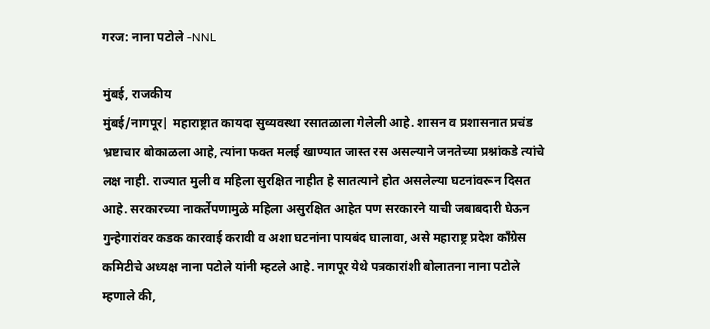गरज: नाना पटोले -NNL

मुंबई, राजकीय
मुंबई/नागपूर| महाराष्ट्रात कायदा सुव्यवस्था रसातळाला गेलेली आहे. शासन व प्रशासनात प्रचंड भ्रष्टाचार बोकाळला आहे, त्यांना फक्त मलई खाण्यात जास्त रस असल्याने जनतेच्या प्रश्नांकडे त्यांचे लक्ष नाही. राज्यात मुली व महिला सुरक्षित नाहीत हे सातत्याने होत असलेल्या घटनांवरून दिसत आहे. सरकारच्या नाकर्तेपणामुळे महिला असुरक्षित आहेत पण सरकारने याची जबाबदारी घेऊन गुन्हेगारांवर कडक कारवाई करावी व अशा घटनांना पायबंद घालावा, असे महाराष्ट्र प्रदेश काँग्रेस कमिटीचे अध्यक्ष नाना पटोले यांनी म्हटले आहे. नागपूर येथे पत्रकारांशी बोलातना नाना पटोले म्हणाले की,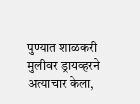पुण्यात शाळकरी मुलीवर ड्रायव्हरने अत्याचार केला,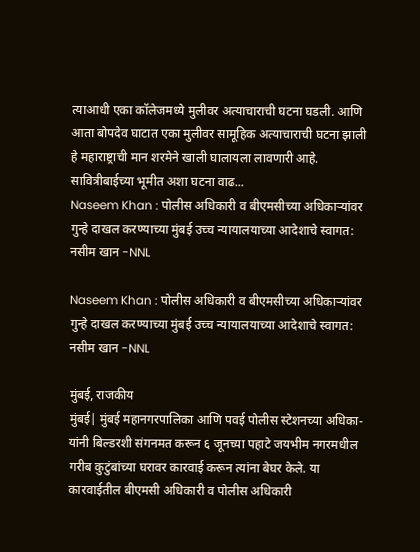त्याआधी एका कॉलेजमध्ये मुलीवर अत्याचाराची घटना घडली. आणि आता बोपदेव घाटात एका मुलीवर सामूहिक अत्याचाराची घटना झाली हे महाराष्ट्राची मान शरमेने खाली घालायला लावणारी आहे. सावित्रीबाईच्या भूमीत अशा घटना वाढ...
Naseem Khan : पोलीस अधिकारी व बीएमसीच्या अधिकाऱ्यांवर गुन्हे दाखल करण्याच्या मुंबई उच्च न्यायालयाच्या आदेशाचे स्वागत: नसीम खान -NNL

Naseem Khan : पोलीस अधिकारी व बीएमसीच्या अधिकाऱ्यांवर गुन्हे दाखल करण्याच्या मुंबई उच्च न्यायालयाच्या आदेशाचे स्वागत: नसीम खान -NNL

मुंबई, राजकीय
मुंबई| मुंबई महानगरपालिका आणि पवई पोलीस स्टेशनच्या अधिका-यांनी बिल्डरशी संगनमत करून ६ जूनच्या पहाटे जयभीम नगरमधील गरीब कुटुंबांच्या घरावर कारवाई करून त्यांना बेघर केले. या कारवाईतील बीएमसी अधिकारी व पोलीस अधिकारी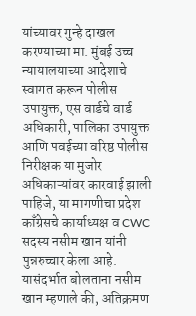यांच्यावर गुन्हे दाखल करण्याच्या मा. मुंबई उच्च न्यायालयाच्या आदेशाचे स्वागत करून पोलीस उपायुक्त, एस वार्डचे वार्ड अधिकारी, पालिका उपायुक्त आणि पवईच्या वरिष्ठ पोलीस निरीक्षक या मुजोर अधिकाऱ्यांवर कारवाई झाली पाहिजे, या मागणीचा प्रदेश काँग्रेसचे कार्याध्यक्ष व CWC सदस्य नसीम खान यांनी पुन्नरुच्चार केला आहे. यासंदर्भात बोलताना नसीम खान म्हणाले की, अतिक्रमण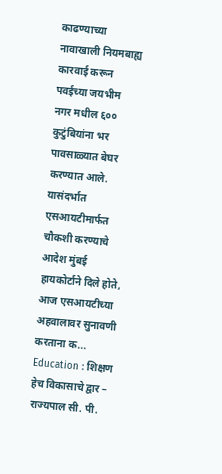काढण्याच्या नावाखाली नियमबाह्य कारवाई करून पवईच्या जयभीम नगर मधील ६०० कुटुंबियांना भर पावसाळ्यात बेघर करण्यात आले. यासंदर्भात एसआयटीमार्फत चौकशी करण्याचे आदेश मुंबई हायकोर्टाने दिले होते, आज एसआयटीच्या अहवालावर सुनावणी करताना क...
Education : शिक्षण हेच विकासाचे द्वार – राज्यपाल सी. पी.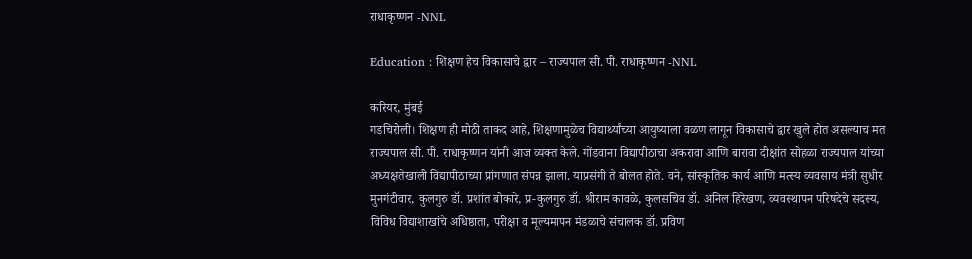राधाकृष्णन -NNL

Education : शिक्षण हेच विकासाचे द्वार – राज्यपाल सी. पी. राधाकृष्णन -NNL

करियर, मुंबई
गडचिरोली। शिक्षण ही मोठी ताकद आहे, शिक्षणामुळेच विद्यार्थ्यांच्या आयुष्याला वळण लागून विकासाचे द्वार खुले होत असल्याच मत राज्यपाल सी. पी. राधाकृष्णन यांनी आज व्यक्त केले. गोंडवाना विद्यापीठाचा अकरावा आणि बारावा दीक्षांत सोहळा राज्यपाल यांच्या अध्यक्षतेखाली विद्यापीठाच्या प्रांगणात संपन्न झाला. याप्रसंगी ते बोलत होते. वने, सांस्कृतिक कार्य आणि मत्स्य व्यवसाय मंत्री सुधीर मुनगंटीवार, कुलगुरु डॉ. प्रशांत बोकारे, प्र-कुलगुरु डॉ. श्रीराम कावळे, कुलसचिव डॉ. अनिल हिरेखण, व्यवस्थापन परिषदेचे सदस्य, विविध विद्याशाखांचे अधिष्ठाता, परीक्षा व मूल्यमापन मंडळाचे संचालक डॉ. प्रविण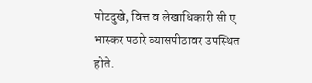पोटदुखे, वित्त व लेखाधिकारी सी ए भास्कर पठारे व्यासपीठावर उपस्थित होते.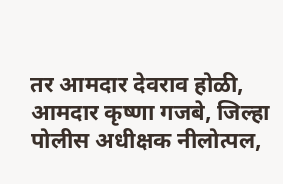तर आमदार देवराव होळी, आमदार कृष्णा गजबे, जिल्हा पोलीस अधीक्षक नीलोत्पल,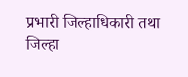प्रभारी जिल्हाधिकारी तथा जिल्हा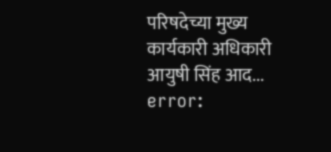परिषदेच्या मुख्य कार्यकारी अधिकारी आयुषी सिंह आद...
error: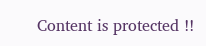Content is protected !!